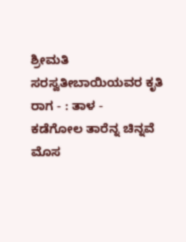ಶ್ರೀಮತಿ ಸರಸ್ವತೀಬಾಯಿಯವರ ಕೃತಿ
ರಾಗ - : ತಾಳ -
ಕಡೆಗೋಲ ತಾರೆನ್ನ ಚಿನ್ನವೆ ಮೊಸ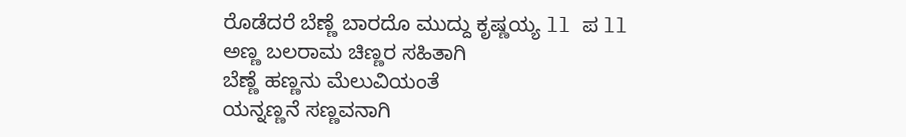ರೊಡೆದರೆ ಬೆಣ್ಣೆ ಬಾರದೊ ಮುದ್ದು ಕೃಷ್ಣಯ್ಯ ll ಪ ll
ಅಣ್ಣ ಬಲರಾಮ ಚಿಣ್ಣರ ಸಹಿತಾಗಿ
ಬೆಣ್ಣೆ ಹಣ್ಣನು ಮೆಲುವಿಯಂತೆ
ಯನ್ನಣ್ಣನೆ ಸಣ್ಣವನಾಗಿ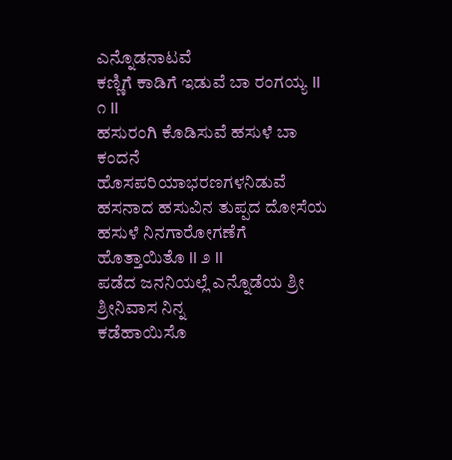ಎನ್ನೊಡನಾಟವೆ
ಕಣ್ಣಿಗೆ ಕಾಡಿಗೆ ಇಡುವೆ ಬಾ ರಂಗಯ್ಯ ll ೧ ll
ಹಸುರಂಗಿ ಕೊಡಿಸುವೆ ಹಸುಳೆ ಬಾ ಕಂದನೆ
ಹೊಸಪರಿಯಾಭರಣಗಳನಿಡುವೆ
ಹಸನಾದ ಹಸುವಿನ ತುಪ್ಪದ ದೋಸೆಯ
ಹಸುಳೆ ನಿನಗಾರೋಗಣೆಗೆ ಹೊತ್ತಾಯಿತೊ ll ೨ ll
ಪಡೆದ ಜನನಿಯಲ್ಲೆ ಎನ್ನೊಡೆಯ ಶ್ರೀ ಶ್ರೀನಿವಾಸ ನಿನ್ನ
ಕಡೆಹಾಯಿಸೊ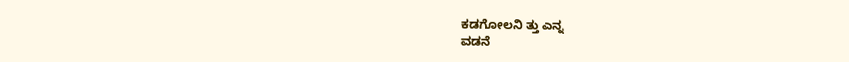ಕಡಗೋಲನಿ ತ್ತು ಎನ್ನ
ವಡನೆ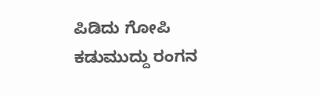ಪಿಡಿದು ಗೋಪಿ ಕಡುಮುದ್ದು ರಂಗನ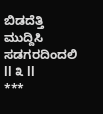ಬಿಡದೆತ್ತಿ ಮುದ್ದಿಸಿ ಸಡಗರದಿಂದಲಿ ll ೩ ll
***